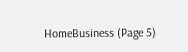HomeBusiness (Page 5)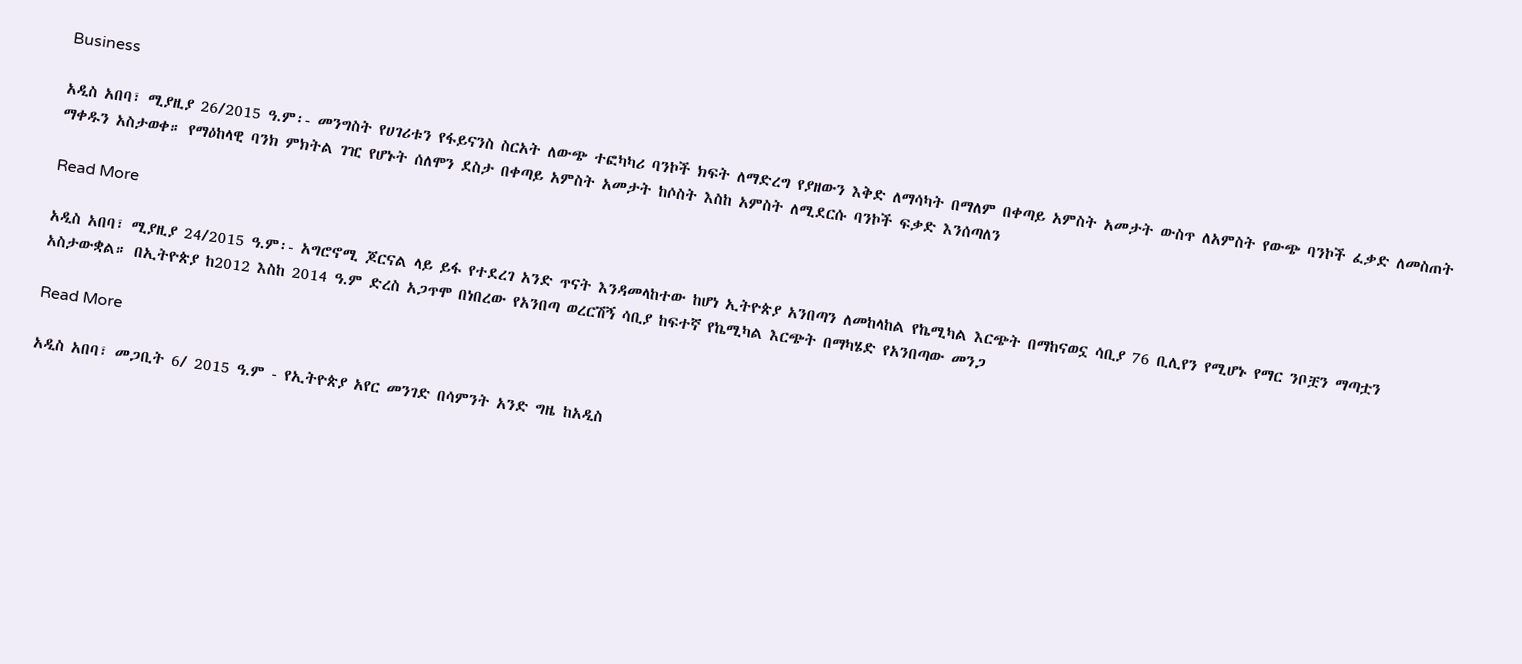Business

አዲስ አበባ፣ ሚያዚያ 26/2015 ዓ.ም፡- መንግስት የሀገሪቱን የፋይናንስ ስርአት ለውጭ ተፎካካሪ ባንኮች ክፍት ለማድረግ የያዘውን እቅድ ለማሳካት በማለም በቀጣይ አምስት አመታት ውስጥ ለአምስት የውጭ ባንኮች ፈቃድ ለመስጠት ማቀዱን አስታወቀ። የማዕከላዊ ባንክ ምክትል ገዢ የሆኑት ሰለሞን ደስታ በቀጣይ አምስት አመታት ከሶስት እስከ አምስት ለሚደርሱ ባንኮች ፍቃድ እንሰጣለን

Read More

አዲስ አበባ፣ ሚያዚያ 24/2015 ዓ.ም፡- አግሮኖሚ ጆርናል ላይ ይፋ የተደረገ አንድ ጥናት እንዳመላከተው ከሆነ ኢትዮጵያ አንበጣን ለመከላከል የኬሚካል እርጭት በማከናወኗ ሳቢያ 76 ቢሊየን የሚሆኑ የማር ንቦቿን ማጣቷን አስታውቋል። በኢትዮጵያ ከ2012 እስከ 2014 ዓ.ም ድረስ አጋጥሞ በነበረው የአንበጣ ወረርሽኝ ሳቢያ ከፍተኛ የኬሚካል እርጭት በማካሄድ የአንበጣው መንጋ

Read More

አዲስ አበባ፣ መጋቢት 6/ 2015 ዓ.ም - የኢትዮጵያ አየር መንገድ በሳምንት አንድ ግዜ ከአዲስ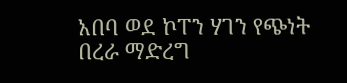አበባ ወደ ኮፐን ሃገን የጭነት በረራ ማድረግ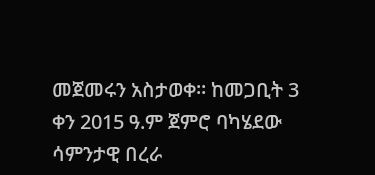መጀመሩን አስታወቀ። ከመጋቢት 3 ቀን 2015 ዓ.ም ጀምሮ ባካሄደው ሳምንታዊ በረራ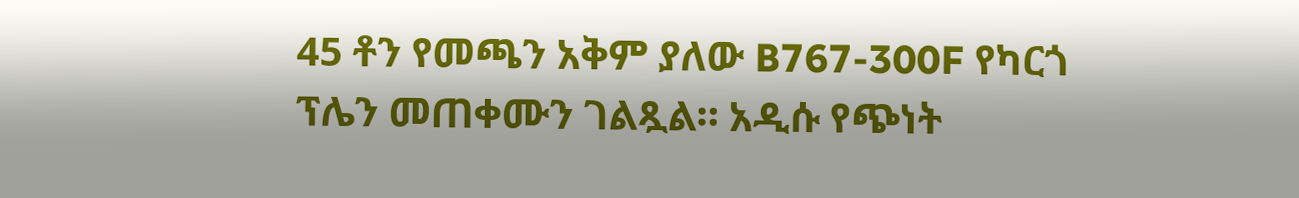45 ቶን የመጫን አቅም ያለው B767-300F የካርጎ ፕሌን መጠቀሙን ገልጿል። አዲሱ የጭነት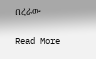በረራው

Read More